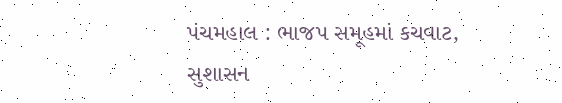પંચમહાલ : ભાજપ સમૂહમાં કચવાટ, સુશાસન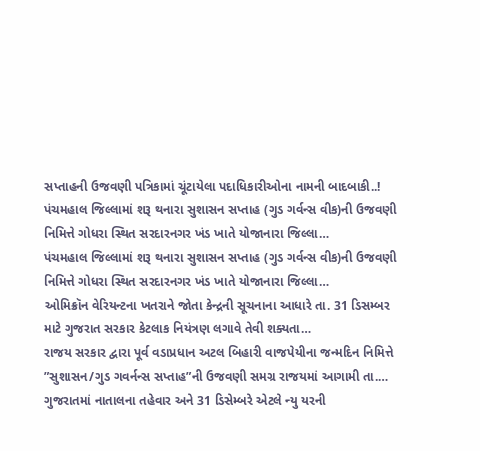સપ્તાહની ઉજવણી પત્રિકામાં ચૂંટાયેલા પદાધિકારીઓના નામની બાદબાકી..!
પંચમહાલ જિલ્લામાં શરૂ થનારા સુશાસન સપ્તાહ (ગુડ ગર્વન્સ વીક)ની ઉજવણી નિમિત્તે ગોધરા સ્થિત સરદારનગર ખંડ ખાતે યોજાનારા જિલ્લા…
પંચમહાલ જિલ્લામાં શરૂ થનારા સુશાસન સપ્તાહ (ગુડ ગર્વન્સ વીક)ની ઉજવણી નિમિત્તે ગોધરા સ્થિત સરદારનગર ખંડ ખાતે યોજાનારા જિલ્લા…
ઓમિક્રૉન વેરિયન્ટના ખતરાને જોતા કેન્દ્રની સૂચનાના આધારે તા. 31 ડિસમ્બર માટે ગુજરાત સરકાર કેટલાક નિયંત્રણ લગાવે તેવી શક્યતા…
રાજય સરકાર દ્વારા પૂર્વ વડાપ્રધાન અટલ બિહારી વાજપેયીના જન્મદિન નિમિત્તે ”સુશાસન/ગુડ ગવર્નન્સ સપ્તાહ”ની ઉજવણી સમગ્ર રાજયમાં આગામી તા.…
ગુજરાતમાં નાતાલના તહેવાર અને 31 ડિસેમ્બરે એટલે ન્યુ યરની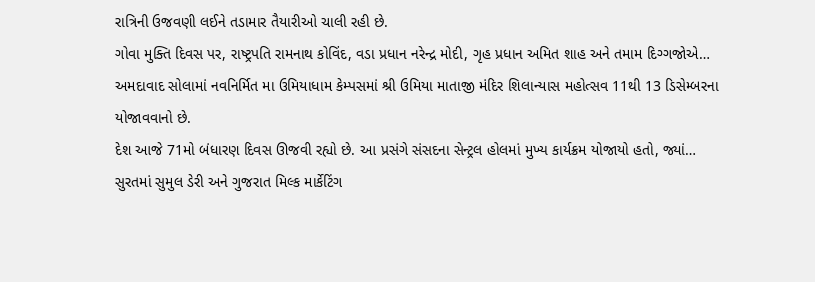રાત્રિની ઉજવણી લઈને તડામાર તૈયારીઓ ચાલી રહી છે.
ગોવા મુક્તિ દિવસ પર, રાષ્ટ્રપતિ રામનાથ કોવિંદ, વડા પ્રધાન નરેન્દ્ર મોદી, ગૃહ પ્રધાન અમિત શાહ અને તમામ દિગ્ગજોએ…
અમદાવાદ સોલામાં નવનિર્મિત મા ઉમિયાધામ કેમ્પસમાં શ્રી ઉમિયા માતાજી મંદિર શિલાન્યાસ મહોત્સવ 11થી 13 ડિસેમ્બરના યોજાવવાનો છે.
દેશ આજે 71મો બંધારણ દિવસ ઊજવી રહ્યો છે. આ પ્રસંગે સંસદના સેન્ટ્રલ હોલમાં મુખ્ય કાર્યક્રમ યોજાયો હતો, જ્યાં…
સુરતમાં સુમુલ ડેરી અને ગુજરાત મિલ્ક માર્કેટિંગ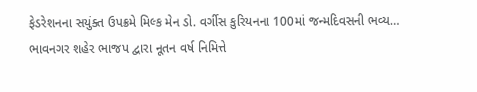ફેડરેશનના સયુંક્ત ઉપક્રમે મિલ્ક મેન ડો. વર્ગીસ કુરિયનના 100માં જન્મદિવસની ભવ્ય…
ભાવનગર શહેર ભાજપ દ્વારા નૂતન વર્ષ નિમિત્તે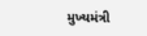મુખ્યમંત્રી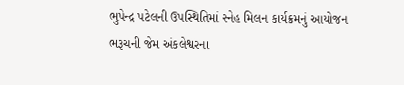ભુપેન્દ્ર પટેલની ઉપસ્થિતિમાં સ્નેહ મિલન કાર્યક્રમનું આયોજન
ભરૂચની જેમ અંકલેશ્વરના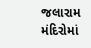જલારામ મંદિરોમાં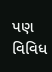પણ વિવિધ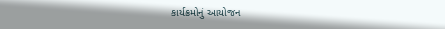કાર્યક્રમોનું આયોજન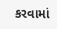કરવામાં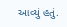આવ્યું હતું.